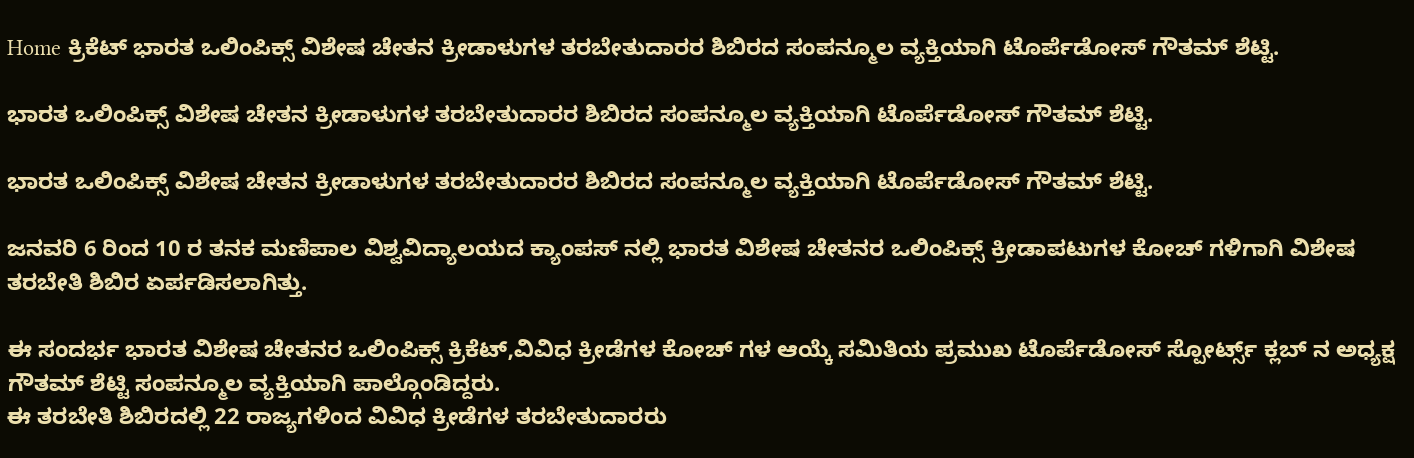Home ಕ್ರಿಕೆಟ್ ಭಾರತ ಒಲಿಂಪಿಕ್ಸ್ ವಿಶೇಷ ಚೇತನ ಕ್ರೀಡಾಳುಗಳ ತರಬೇತುದಾರರ ಶಿಬಿರದ ಸಂಪನ್ಮೂಲ ವ್ಯಕ್ತಿಯಾಗಿ ಟೊರ್ಪೆಡೋಸ್ ಗೌತಮ್ ಶೆಟ್ಟಿ.

ಭಾರತ ಒಲಿಂಪಿಕ್ಸ್ ವಿಶೇಷ ಚೇತನ ಕ್ರೀಡಾಳುಗಳ ತರಬೇತುದಾರರ ಶಿಬಿರದ ಸಂಪನ್ಮೂಲ ವ್ಯಕ್ತಿಯಾಗಿ ಟೊರ್ಪೆಡೋಸ್ ಗೌತಮ್ ಶೆಟ್ಟಿ.

ಭಾರತ ಒಲಿಂಪಿಕ್ಸ್ ವಿಶೇಷ ಚೇತನ ಕ್ರೀಡಾಳುಗಳ ತರಬೇತುದಾರರ ಶಿಬಿರದ ಸಂಪನ್ಮೂಲ ವ್ಯಕ್ತಿಯಾಗಿ ಟೊರ್ಪೆಡೋಸ್ ಗೌತಮ್ ಶೆಟ್ಟಿ.

ಜನವರಿ 6 ರಿಂದ 10 ರ ತನಕ‌ ಮಣಿಪಾಲ ವಿಶ್ವವಿದ್ಯಾಲಯದ ಕ್ಯಾಂಪಸ್ ನಲ್ಲಿ ಭಾರತ ವಿಶೇಷ ಚೇತನರ ಒಲಿಂಪಿಕ್ಸ್ ಕ್ರೀಡಾಪಟುಗಳ ಕೋಚ್ ಗಳಿಗಾಗಿ ವಿಶೇಷ ತರಬೇತಿ ಶಿಬಿರ ಏರ್ಪಡಿಸಲಾಗಿತ್ತು.

ಈ ಸಂದರ್ಭ ಭಾರತ ವಿಶೇಷ ಚೇತನರ ಒಲಿಂಪಿಕ್ಸ್ ಕ್ರಿಕೆಟ್,ವಿವಿಧ ಕ್ರೀಡೆಗಳ ಕೋಚ್ ಗಳ ಆಯ್ಕೆ ಸಮಿತಿಯ ಪ್ರಮುಖ ಟೊರ್ಪೆಡೋಸ್ ಸ್ಪೋರ್ಟ್ಸ್ ಕ್ಲಬ್ ನ ಅಧ್ಯಕ್ಷ ಗೌತಮ್ ಶೆಟ್ಟಿ ಸಂಪನ್ಮೂಲ ವ್ಯಕ್ತಿಯಾಗಿ ಪಾಲ್ಗೊಂಡಿದ್ದರು.
ಈ ತರಬೇತಿ ಶಿಬಿರದಲ್ಲಿ 22 ರಾಜ್ಯಗಳಿಂದ ವಿವಿಧ ಕ್ರೀಡೆಗಳ ತರಬೇತುದಾರರು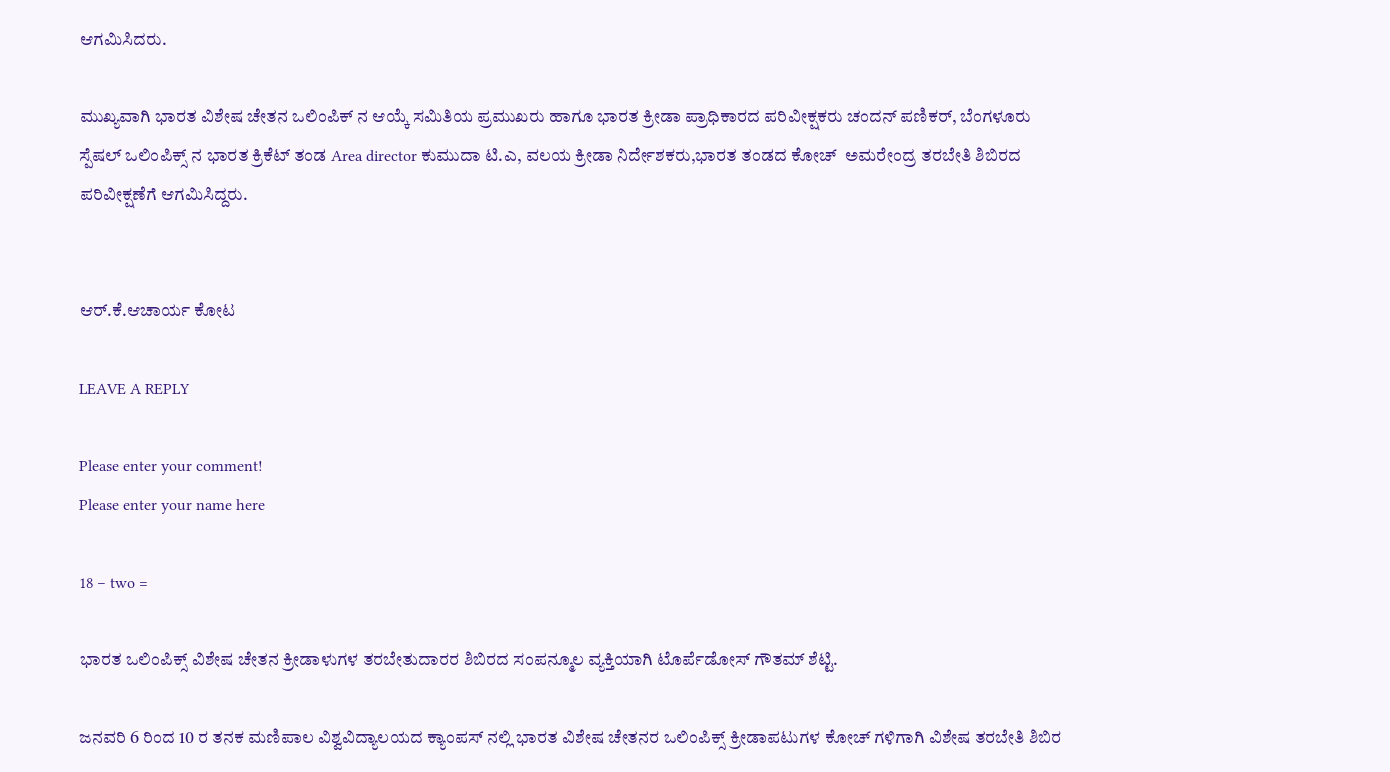ಆಗಮಿಸಿದರು.

ಮುಖ್ಯವಾಗಿ ಭಾರತ ವಿಶೇಷ ಚೇತನ ಒಲಿಂಪಿಕ್ ನ ಆಯ್ಕೆ ಸಮಿತಿಯ ಪ್ರಮುಖರು ಹಾಗೂ ಭಾರತ ಕ್ರೀಡಾ ಪ್ರಾಧಿಕಾರದ ಪರಿವೀಕ್ಷಕರು ಚಂದನ್ ಪಣಿಕರ್, ಬೆಂಗಳೂರು ಸ್ಪೆಷಲ್ ಒಲಿಂಪಿಕ್ಸ್ ನ ಭಾರತ ಕ್ರಿಕೆಟ್ ತಂಡ Area director ಕುಮುದಾ ಟಿ.ಎ, ವಲಯ ಕ್ರೀಡಾ ನಿರ್ದೇಶಕರು,ಭಾರತ ತಂಡದ ಕೋಚ್‌  ಅಮರೇಂದ್ರ ತರಬೇತಿ ಶಿಬಿರದ ಪರಿವೀಕ್ಷಣೆಗೆ ಆಗಮಿಸಿದ್ದರು.


ಆರ್.ಕೆ.ಆಚಾರ್ಯ ಕೋಟ

LEAVE A REPLY

Please enter your comment!
Please enter your name here

18 − two =

ಭಾರತ ಒಲಿಂಪಿಕ್ಸ್ ವಿಶೇಷ ಚೇತನ ಕ್ರೀಡಾಳುಗಳ ತರಬೇತುದಾರರ ಶಿಬಿರದ ಸಂಪನ್ಮೂಲ ವ್ಯಕ್ತಿಯಾಗಿ ಟೊರ್ಪೆಡೋಸ್ ಗೌತಮ್ ಶೆಟ್ಟಿ.

ಜನವರಿ 6 ರಿಂದ 10 ರ ತನಕ‌ ಮಣಿಪಾಲ ವಿಶ್ವವಿದ್ಯಾಲಯದ ಕ್ಯಾಂಪಸ್ ನಲ್ಲಿ ಭಾರತ ವಿಶೇಷ ಚೇತನರ ಒಲಿಂಪಿಕ್ಸ್ ಕ್ರೀಡಾಪಟುಗಳ ಕೋಚ್ ಗಳಿಗಾಗಿ ವಿಶೇಷ ತರಬೇತಿ ಶಿಬಿರ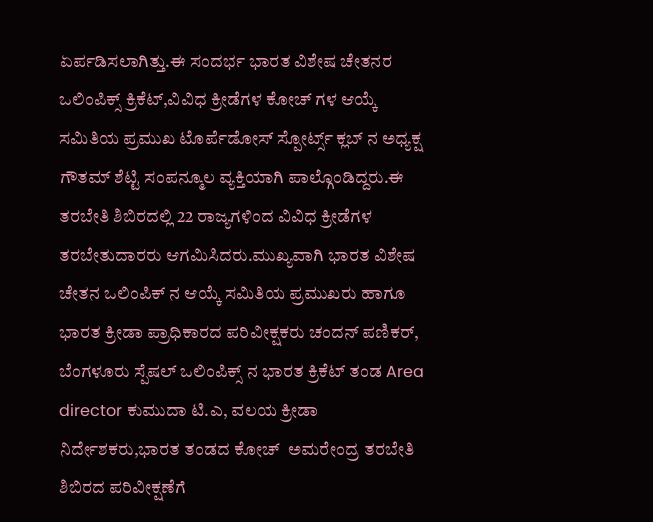ಏರ್ಪಡಿಸಲಾಗಿತ್ತು.ಈ ಸಂದರ್ಭ ಭಾರತ ವಿಶೇಷ ಚೇತನರ ಒಲಿಂಪಿಕ್ಸ್ ಕ್ರಿಕೆಟ್,ವಿವಿಧ ಕ್ರೀಡೆಗಳ ಕೋಚ್ ಗಳ ಆಯ್ಕೆ ಸಮಿತಿಯ ಪ್ರಮುಖ ಟೊರ್ಪೆಡೋಸ್ ಸ್ಪೋರ್ಟ್ಸ್ ಕ್ಲಬ್ ನ ಅಧ್ಯಕ್ಷ ಗೌತಮ್ ಶೆಟ್ಟಿ ಸಂಪನ್ಮೂಲ ವ್ಯಕ್ತಿಯಾಗಿ ಪಾಲ್ಗೊಂಡಿದ್ದರು.ಈ ತರಬೇತಿ ಶಿಬಿರದಲ್ಲಿ 22 ರಾಜ್ಯಗಳಿಂದ ವಿವಿಧ ಕ್ರೀಡೆಗಳ ತರಬೇತುದಾರರು ಆಗಮಿಸಿದರು.ಮುಖ್ಯವಾಗಿ ಭಾರತ ವಿಶೇಷ ಚೇತನ ಒಲಿಂಪಿಕ್ ನ ಆಯ್ಕೆ ಸಮಿತಿಯ ಪ್ರಮುಖರು ಹಾಗೂ ಭಾರತ ಕ್ರೀಡಾ ಪ್ರಾಧಿಕಾರದ ಪರಿವೀಕ್ಷಕರು ಚಂದನ್ ಪಣಿಕರ್, ಬೆಂಗಳೂರು ಸ್ಪೆಷಲ್ ಒಲಿಂಪಿಕ್ಸ್ ನ ಭಾರತ ಕ್ರಿಕೆಟ್ ತಂಡ Area director ಕುಮುದಾ ಟಿ.ಎ, ವಲಯ ಕ್ರೀಡಾ ನಿರ್ದೇಶಕರು,ಭಾರತ ತಂಡದ ಕೋಚ್‌  ಅಮರೇಂದ್ರ ತರಬೇತಿ ಶಿಬಿರದ ಪರಿವೀಕ್ಷಣೆಗೆ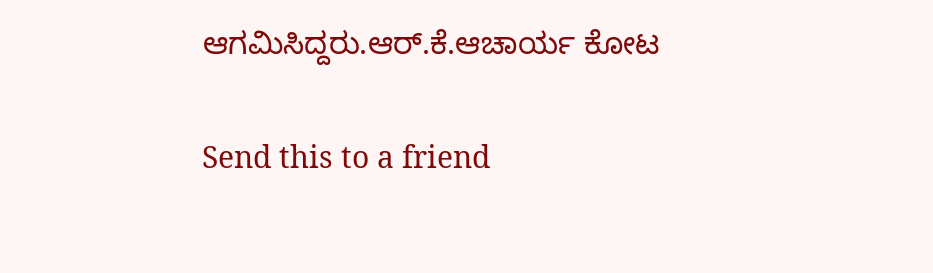ಆಗಮಿಸಿದ್ದರು.ಆರ್.ಕೆ.ಆಚಾರ್ಯ ಕೋಟ

Send this to a friend